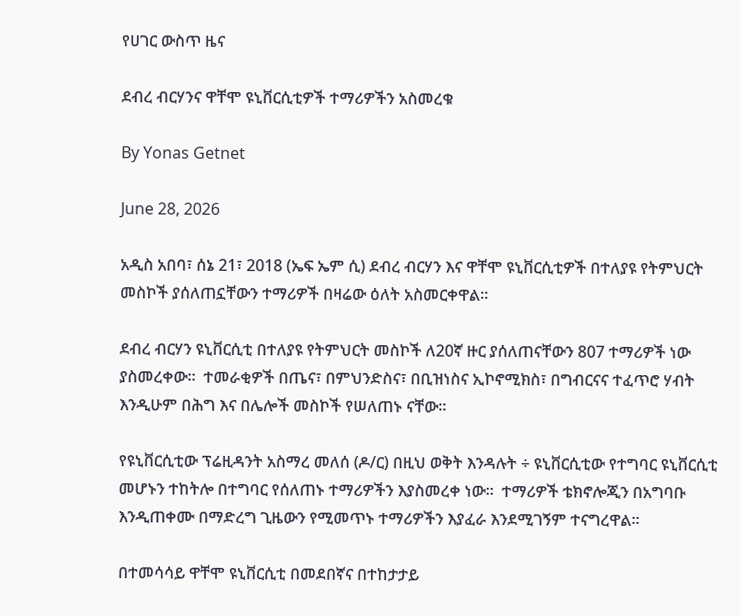የሀገር ውስጥ ዜና

ደብረ ብርሃንና ዋቸሞ ዩኒቨርሲቲዎች ተማሪዎችን አስመረቁ

By Yonas Getnet

June 28, 2026

አዲስ አበባ፣ ሰኔ 21፣ 2018 (ኤፍ ኤም ሲ) ደብረ ብርሃን እና ዋቸሞ ዩኒቨርሲቲዎች በተለያዩ የትምህርት መስኮች ያሰለጠኗቸውን ተማሪዎች በዛሬው ዕለት አስመርቀዋል።

ደብረ ብርሃን ዩኒቨርሲቲ በተለያዩ የትምህርት መስኮች ለ20ኛ ዙር ያሰለጠናቸውን 807 ተማሪዎች ነው ያስመረቀው፡፡  ተመራቂዎች በጤና፣ በምህንድስና፣ በቢዝነስና ኢኮኖሚክስ፣ በግብርናና ተፈጥሮ ሃብት እንዲሁም በሕግ እና በሌሎች መስኮች የሠለጠኑ ናቸው።

የዩኒቨርሲቲው ፕሬዚዳንት አስማረ መለሰ (ዶ/ር) በዚህ ወቅት እንዳሉት ÷ ዩኒቨርሲቲው የተግባር ዩኒቨርሲቲ መሆኑን ተከትሎ በተግባር የሰለጠኑ ተማሪዎችን እያስመረቀ ነው።  ተማሪዎች ቴክኖሎጂን በአግባቡ እንዲጠቀሙ በማድረግ ጊዜውን የሚመጥኑ ተማሪዎችን እያፈራ እንደሚገኝም ተናግረዋል።

በተመሳሳይ ዋቸሞ ዩኒቨርሲቲ በመደበኛና በተከታታይ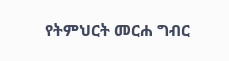የትምህርት መርሐ ግብር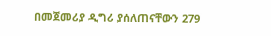በመጀመሪያ ዲግሪ ያሰለጠናቸውን 279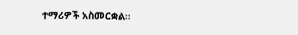ተማሪዎች አስመርቋል።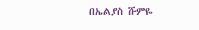በኤልያስ ሹምዬ